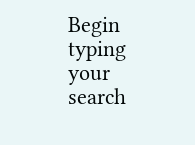Begin typing your search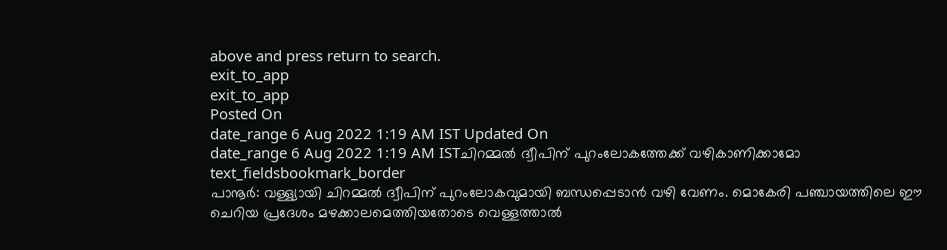above and press return to search.
exit_to_app
exit_to_app
Posted On
date_range 6 Aug 2022 1:19 AM IST Updated On
date_range 6 Aug 2022 1:19 AM ISTചിറമ്മൽ ദ്വീപിന് പുറംലോകത്തേക്ക് വഴികാണിക്കാമോ
text_fieldsbookmark_border
പാനൂർ: വള്ള്യായി ചിറമ്മൽ ദ്വീപിന് പുറംലോകവുമായി ബന്ധപ്പെടാൻ വഴി വേണം. മൊകേരി പഞ്ചായത്തിലെ ഈ ചെറിയ പ്രദേശം മഴക്കാലമെത്തിയതോടെ വെള്ളത്താൽ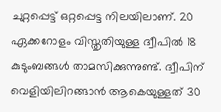ചുറ്റപ്പെട്ട് ഒറ്റപ്പെട്ട നിലയിലാണ്. 20 ഏക്കറോളം വിസ്തൃതിയുള്ള ദ്വീപിൽ 18 കുടുംബങ്ങൾ താമസിക്കുന്നുണ്ട്. ദ്വീപിന് വെളിയിലിറങ്ങാൻ ആകെയുള്ളത് 30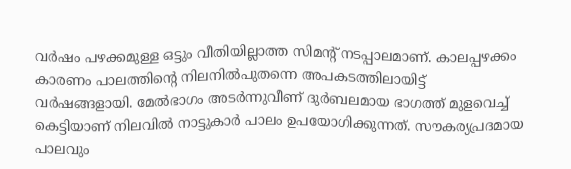വർഷം പഴക്കമുള്ള ഒട്ടും വീതിയില്ലാത്ത സിമന്റ് നടപ്പാലമാണ്. കാലപ്പഴക്കം കാരണം പാലത്തിന്റെ നിലനിൽപുതന്നെ അപകടത്തിലായിട്ട് വർഷങ്ങളായി. മേൽഭാഗം അടർന്നുവീണ് ദുർബലമായ ഭാഗത്ത് മുളവെച്ച് കെട്ടിയാണ് നിലവിൽ നാട്ടുകാർ പാലം ഉപയോഗിക്കുന്നത്. സൗകര്യപ്രദമായ പാലവും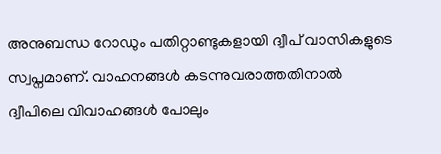അനുബന്ധ റോഡും പതിറ്റാണ്ടുകളായി ദ്വീപ് വാസികളുടെ സ്വപ്നമാണ്. വാഹനങ്ങൾ കടന്നുവരാത്തതിനാൽ ദ്വീപിലെ വിവാഹങ്ങൾ പോലും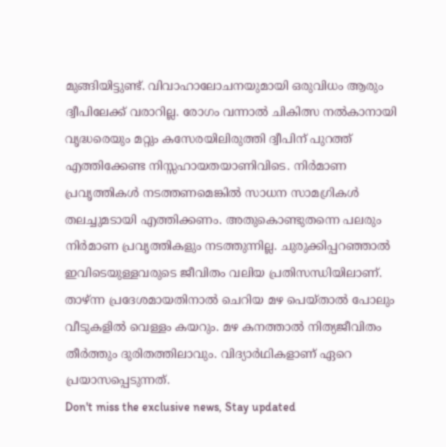മുങ്ങിയിട്ടുണ്ട്. വിവാഹാലോചനയുമായി ഒരുവിധം ആരും ദ്വീപിലേക്ക് വരാറില്ല. രോഗം വന്നാൽ ചികിത്സ നൽകാനായി വൃദ്ധരെയും മറ്റും കസേരയിലിരുത്തി ദ്വീപിന് പുറത്ത് എത്തിക്കേണ്ട നിസ്സഹായതയാണിവിടെ. നിർമാണ പ്രവൃത്തികൾ നടത്തണമെങ്കിൽ സാധന സാമഗ്രികൾ തലച്ചുമടായി എത്തിക്കണം. അതുകൊണ്ടുതന്നെ പലരും നിർമാണ പ്രവൃത്തികളും നടത്തുന്നില്ല. ചുരുക്കിപ്പറഞ്ഞാൽ ഇവിടെയുള്ളവരുടെ ജീവിതം വലിയ പ്രതിസന്ധിയിലാണ്. താഴ്ന്ന പ്രദേശമായതിനാൽ ചെറിയ മഴ പെയ്താൽ പോലും വീടുകളിൽ വെള്ളം കയറും. മഴ കനത്താൽ നിത്യജീവിതം തീർത്തും ദുരിതത്തിലാവും. വിദ്യാർഥികളാണ് ഏറെ പ്രയാസപ്പെടുന്നത്.
Don't miss the exclusive news, Stay updated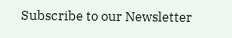Subscribe to our Newsletter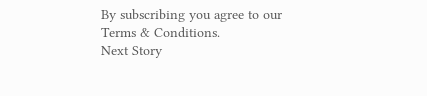By subscribing you agree to our Terms & Conditions.
Next Story